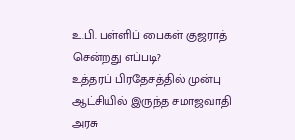உ.பி. பள்ளிப் பைகள் குஜராத் சென்றது எப்படி?
உத்தரப் பிரதேசத்தில் முன்பு ஆட்சியில் இருந்த சமாஜவாதி அரசு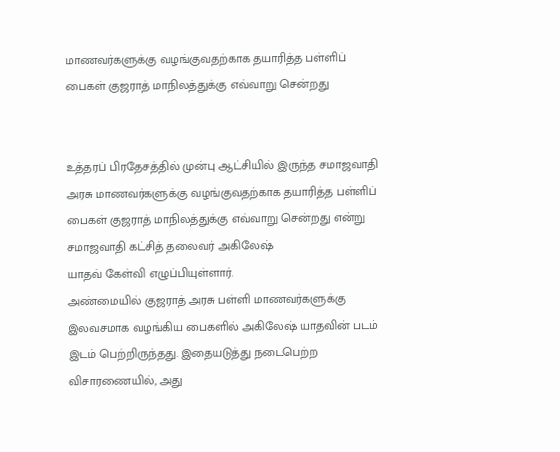மாணவர்களுக்கு வழங்குவதற்காக தயாரித்த பள்ளிப் பைகள் குஜராத் மாநிலத்துக்கு எவ்வாறு சென்றது


உத்தரப் பிரதேசத்தில் முன்பு ஆட்சியில் இருந்த சமாஜவாதி அரசு மாணவர்களுக்கு வழங்குவதற்காக தயாரித்த பள்ளிப் பைகள் குஜராத் மாநிலத்துக்கு எவ்வாறு சென்றது என்று சமாஜவாதி கட்சித் தலைவர் அகிலேஷ்
யாதவ் கேள்வி எழுப்பியுள்ளார்.
அண்மையில் குஜராத் அரசு பள்ளி மாணவர்களுக்கு இலவசமாக வழங்கிய பைகளில் அகிலேஷ் யாதவின் படம் இடம் பெற்றிருந்தது. இதையடுத்து நடைபெற்ற விசாரணையில், அது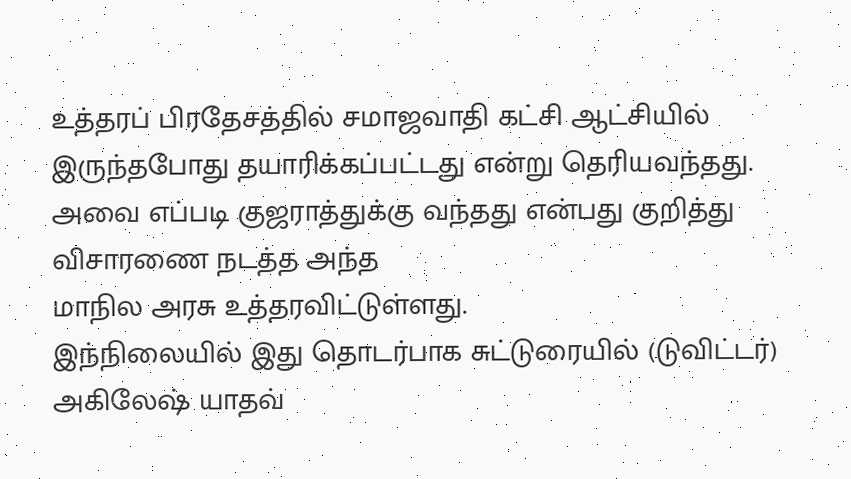உத்தரப் பிரதேசத்தில் சமாஜவாதி கட்சி ஆட்சியில் இருந்தபோது தயாரிக்கப்பட்டது என்று தெரியவந்தது. அவை எப்படி குஜராத்துக்கு வந்தது என்பது குறித்து விசாரணை நடத்த அந்த
மாநில அரசு உத்தரவிட்டுள்ளது.
இந்நிலையில் இது தொடர்பாக சுட்டுரையில் (டுவிட்டர்) அகிலேஷ் யாதவ்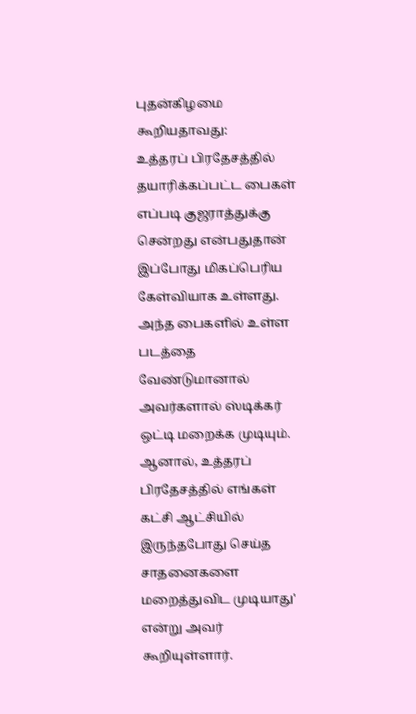புதன்கிழமை கூறியதாவது:
உத்தரப் பிரதேசத்தில் தயாரிக்கப்பட்ட பைகள் எப்படி குஜராத்துக்கு சென்றது என்பதுதான் இப்போது மிகப்பெரிய கேள்வியாக உள்ளது. அந்த பைகளில் உள்ள படத்தை வேண்டுமானால் அவர்களால் ஸ்டிக்கர் ஒட்டி மறைக்க முடியும். ஆனால், உத்தரப் பிரதேசத்தில் எங்கள் கட்சி ஆட்சியில் இருந்தபோது செய்த சாதனைகளை மறைத்துவிட முடியாது' என்று அவர் கூறியுள்ளார்.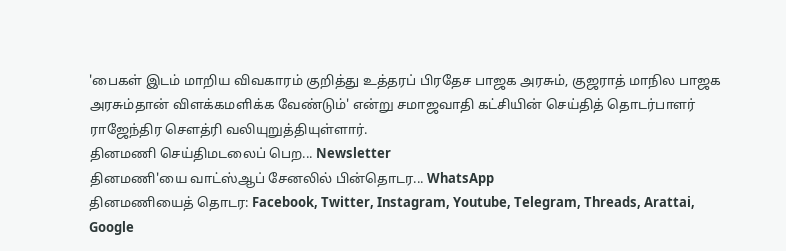'பைகள் இடம் மாறிய விவகாரம் குறித்து உத்தரப் பிரதேச பாஜக அரசும், குஜராத் மாநில பாஜக அரசும்தான் விளக்கமளிக்க வேண்டும்' என்று சமாஜவாதி கட்சியின் செய்தித் தொடர்பாளர் ராஜேந்திர செளத்ரி வலியுறுத்தியுள்ளார்.
தினமணி செய்திமடலைப் பெற... Newsletter
தினமணி'யை வாட்ஸ்ஆப் சேனலில் பின்தொடர... WhatsApp
தினமணியைத் தொடர: Facebook, Twitter, Instagram, Youtube, Telegram, Threads, Arattai, Google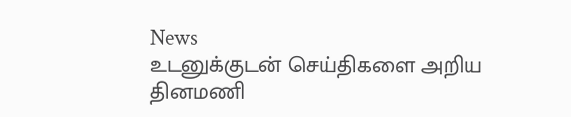News
உடனுக்குடன் செய்திகளை அறிய தினமணி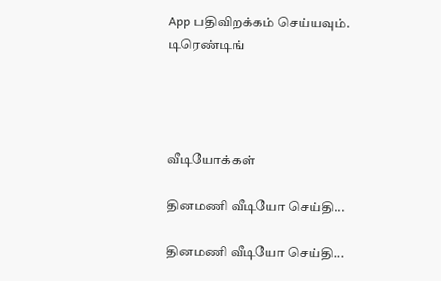App பதிவிறக்கம் செய்யவும்.
டிரெண்டிங்




வீடியோக்கள்

தினமணி வீடியோ செய்தி...

தினமணி வீடியோ செய்தி...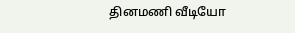தினமணி வீடியோ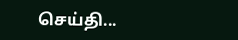செய்தி...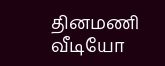தினமணி வீடியோ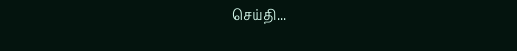செய்தி...